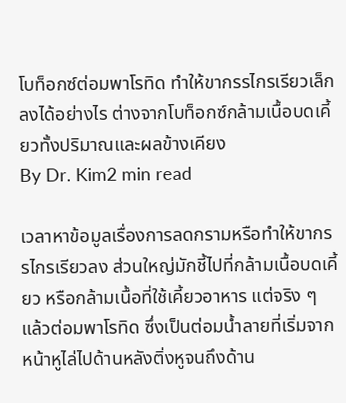โบท็อกซ์ต่อมพาโรทิด ทำให้ขากรรไกรเรียวเล็กลงได้อย่างไร ต่างจากโบท็อกซ์กล้ามเนื้อบดเคี้ยวทั้งปริมาณและผลข้างเคียง
By Dr. Kim2 min read

เวลาหาข้อมูลเรื่องการลดกรามหรือทำให้ขากรรไกรเรียวลง ส่วนใหญ่มักชี้ไปที่กล้ามเนื้อบดเคี้ยว หรือกล้ามเนื้อที่ใช้เคี้ยวอาหาร แต่จริง ๆ แล้วต่อมพาโรทิด ซึ่งเป็นต่อมน้ำลายที่เริ่มจากหน้าหูไล่ไปด้านหลังติ่งหูจนถึงด้าน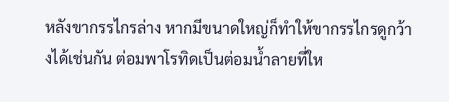หลังขากรรไกรล่าง หากมีขนาดใหญ่ก็ทำให้ขากรรไกรดูกว้างได้เช่นกัน ต่อมพาโรทิดเป็นต่อมน้ำลายที่ให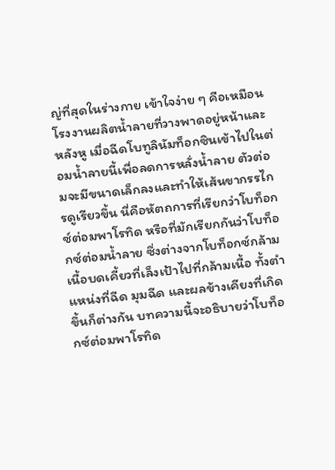ญ่ที่สุดในร่างกาย เข้าใจง่าย ๆ คือเหมือนโรงงานผลิตน้ำลายที่วางพาดอยู่หน้าและหลังหู เมื่อฉีดโบทูลินัมท็อกซินเข้าไปในต่อมน้ำลายนี้เพื่อลดการหลั่งน้ำลาย ตัวต่อมจะมีขนาดเล็กลงและทำให้เส้นขากรรไกรดูเรียวขึ้น นี่คือหัตถการที่เรียกว่าโบท็อกซ์ต่อมพาโรทิด หรือที่มักเรียกกันว่าโบท็อกซ์ต่อมน้ำลาย ซึ่งต่างจากโบท็อกซ์กล้ามเนื้อบดเคี้ยวที่เล็งเป้าไปที่กล้ามเนื้อ ทั้งตำแหน่งที่ฉีด มุมฉีด และผลข้างเคียงที่เกิดขึ้นก็ต่างกัน บทความนี้จะอธิบายว่าโบท็อกซ์ต่อมพาโรทิด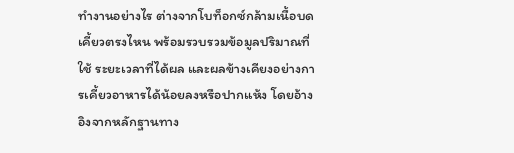ทำงานอย่างไร ต่างจากโบท็อกซ์กล้ามเนื้อบดเคี้ยวตรงไหน พร้อมรวบรวมข้อมูลปริมาณที่ใช้ ระยะเวลาที่ได้ผล และผลข้างเคียงอย่างการเคี้ยวอาหารได้น้อยลงหรือปากแห้ง โดยอ้างอิงจากหลักฐานทาง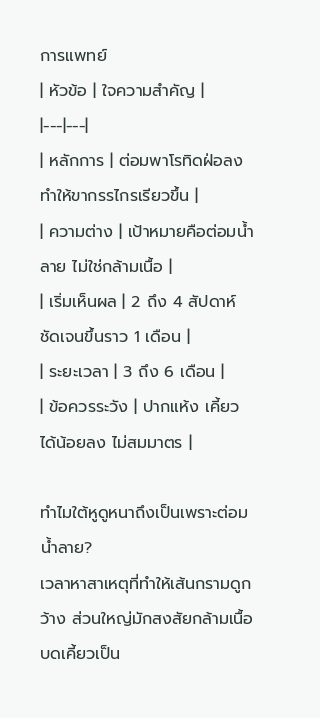การแพทย์
| หัวข้อ | ใจความสำคัญ |
|---|---|
| หลักการ | ต่อมพาโรทิดฝ่อลง ทำให้ขากรรไกรเรียวขึ้น |
| ความต่าง | เป้าหมายคือต่อมน้ำลาย ไม่ใช่กล้ามเนื้อ |
| เริ่มเห็นผล | 2 ถึง 4 สัปดาห์ ชัดเจนขึ้นราว 1 เดือน |
| ระยะเวลา | 3 ถึง 6 เดือน |
| ข้อควรระวัง | ปากแห้ง เคี้ยวได้น้อยลง ไม่สมมาตร |

ทำไมใต้หูดูหนาถึงเป็นเพราะต่อมน้ำลาย?
เวลาหาสาเหตุที่ทำให้เส้นกรามดูกว้าง ส่วนใหญ่มักสงสัยกล้ามเนื้อบดเคี้ยวเป็น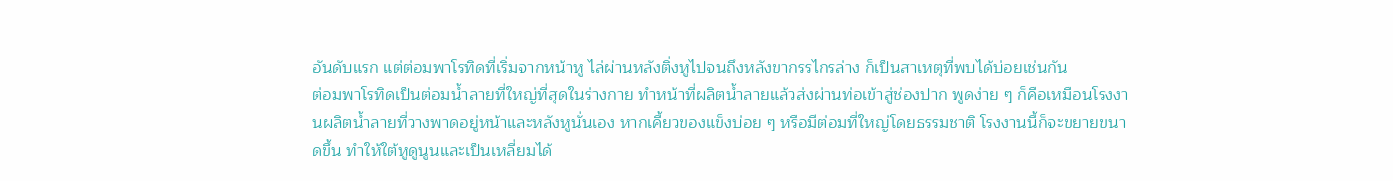อันดับแรก แต่ต่อมพาโรทิดที่เริ่มจากหน้าหู ไล่ผ่านหลังติ่งหูไปจนถึงหลังขากรรไกรล่าง ก็เป็นสาเหตุที่พบได้บ่อยเช่นกัน
ต่อมพาโรทิดเป็นต่อมน้ำลายที่ใหญ่ที่สุดในร่างกาย ทำหน้าที่ผลิตน้ำลายแล้วส่งผ่านท่อเข้าสู่ช่องปาก พูดง่าย ๆ ก็คือเหมือนโรงงานผลิตน้ำลายที่วางพาดอยู่หน้าและหลังหูนั่นเอง หากเคี้ยวของแข็งบ่อย ๆ หรือมีต่อมที่ใหญ่โดยธรรมชาติ โรงงานนี้ก็จะขยายขนาดขึ้น ทำให้ใต้หูดูนูนและเป็นเหลี่ยมได้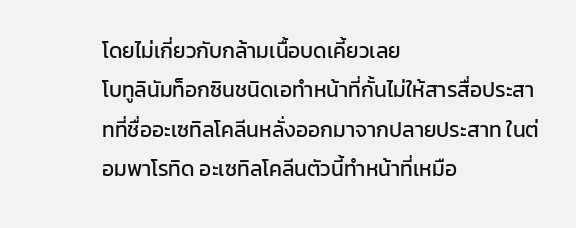โดยไม่เกี่ยวกับกล้ามเนื้อบดเคี้ยวเลย
โบทูลินัมท็อกซินชนิดเอทำหน้าที่กั้นไม่ให้สารสื่อประสาทที่ชื่ออะเซทิลโคลีนหลั่งออกมาจากปลายประสาท ในต่อมพาโรทิด อะเซทิลโคลีนตัวนี้ทำหน้าที่เหมือ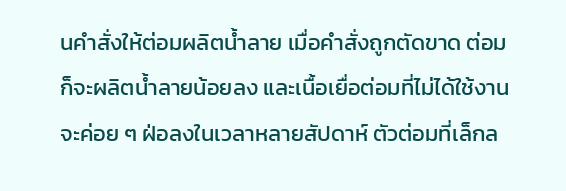นคำสั่งให้ต่อมผลิตน้ำลาย เมื่อคำสั่งถูกตัดขาด ต่อมก็จะผลิตน้ำลายน้อยลง และเนื้อเยื่อต่อมที่ไม่ได้ใช้งานจะค่อย ๆ ฝ่อลงในเวลาหลายสัปดาห์ ตัวต่อมที่เล็กล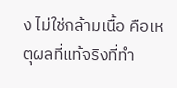ง ไม่ใช่กล้ามเนื้อ คือเหตุผลที่แท้จริงที่ทำ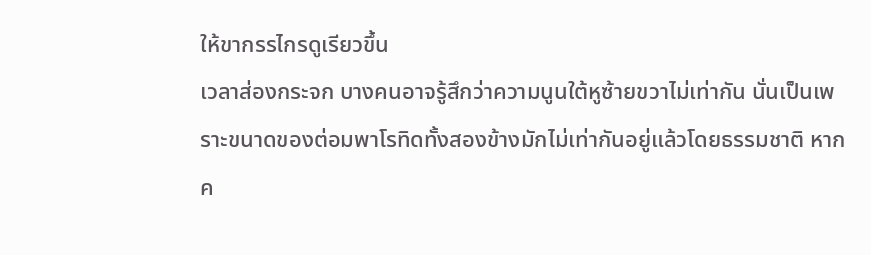ให้ขากรรไกรดูเรียวขึ้น
เวลาส่องกระจก บางคนอาจรู้สึกว่าความนูนใต้หูซ้ายขวาไม่เท่ากัน นั่นเป็นเพราะขนาดของต่อมพาโรทิดทั้งสองข้างมักไม่เท่ากันอยู่แล้วโดยธรรมชาติ หากค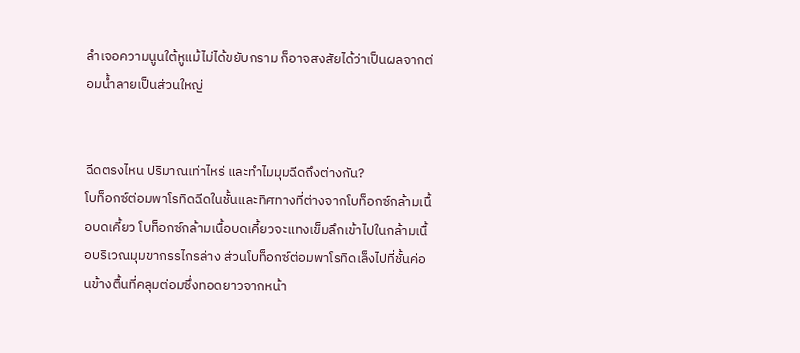ลำเจอความนูนใต้หูแม้ไม่ได้ขยับกราม ก็อาจสงสัยได้ว่าเป็นผลจากต่อมน้ำลายเป็นส่วนใหญ่


ฉีดตรงไหน ปริมาณเท่าไหร่ และทำไมมุมฉีดถึงต่างกัน?
โบท็อกซ์ต่อมพาโรทิดฉีดในชั้นและทิศทางที่ต่างจากโบท็อกซ์กล้ามเนื้อบดเคี้ยว โบท็อกซ์กล้ามเนื้อบดเคี้ยวจะแทงเข็มลึกเข้าไปในกล้ามเนื้อบริเวณมุมขากรรไกรล่าง ส่วนโบท็อกซ์ต่อมพาโรทิดเล็งไปที่ชั้นค่อนข้างตื้นที่คลุมต่อมซึ่งทอดยาวจากหน้า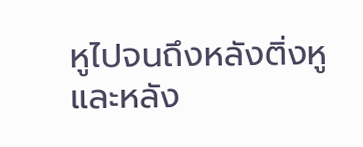หูไปจนถึงหลังติ่งหูและหลัง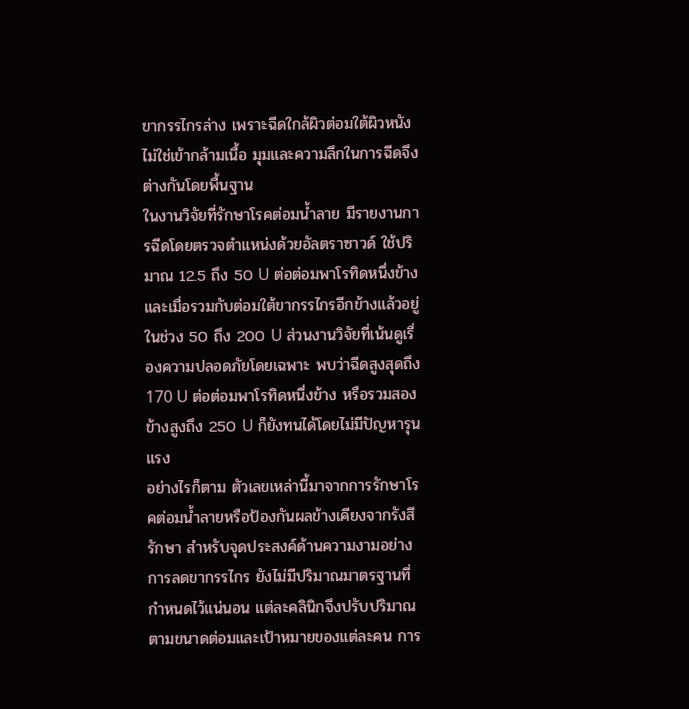ขากรรไกรล่าง เพราะฉีดใกล้ผิวต่อมใต้ผิวหนัง ไม่ใช่เข้ากล้ามเนื้อ มุมและความลึกในการฉีดจึงต่างกันโดยพื้นฐาน
ในงานวิจัยที่รักษาโรคต่อมน้ำลาย มีรายงานการฉีดโดยตรวจตำแหน่งด้วยอัลตราซาวด์ ใช้ปริมาณ 12.5 ถึง 50 U ต่อต่อมพาโรทิดหนึ่งข้าง และเมื่อรวมกับต่อมใต้ขากรรไกรอีกข้างแล้วอยู่ในช่วง 50 ถึง 200 U ส่วนงานวิจัยที่เน้นดูเรื่องความปลอดภัยโดยเฉพาะ พบว่าฉีดสูงสุดถึง 170 U ต่อต่อมพาโรทิดหนึ่งข้าง หรือรวมสองข้างสูงถึง 250 U ก็ยังทนได้โดยไม่มีปัญหารุนแรง
อย่างไรก็ตาม ตัวเลขเหล่านี้มาจากการรักษาโรคต่อมน้ำลายหรือป้องกันผลข้างเคียงจากรังสีรักษา สำหรับจุดประสงค์ด้านความงามอย่างการลดขากรรไกร ยังไม่มีปริมาณมาตรฐานที่กำหนดไว้แน่นอน แต่ละคลินิกจึงปรับปริมาณตามขนาดต่อมและเป้าหมายของแต่ละคน การ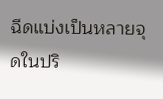ฉีดแบ่งเป็นหลายจุดในปริ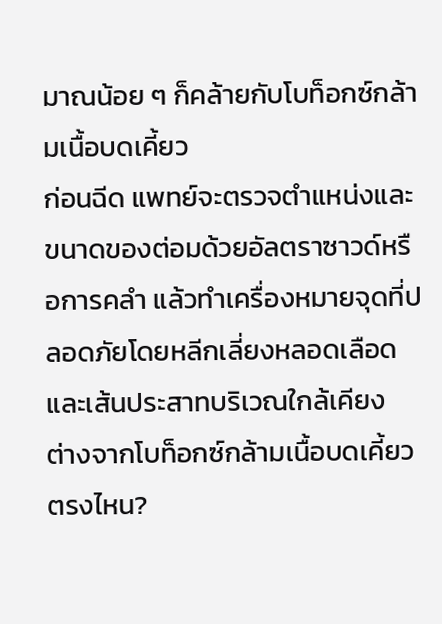มาณน้อย ๆ ก็คล้ายกับโบท็อกซ์กล้ามเนื้อบดเคี้ยว
ก่อนฉีด แพทย์จะตรวจตำแหน่งและขนาดของต่อมด้วยอัลตราซาวด์หรือการคลำ แล้วทำเครื่องหมายจุดที่ปลอดภัยโดยหลีกเลี่ยงหลอดเลือดและเส้นประสาทบริเวณใกล้เคียง
ต่างจากโบท็อกซ์กล้ามเนื้อบดเคี้ยวตรงไหน?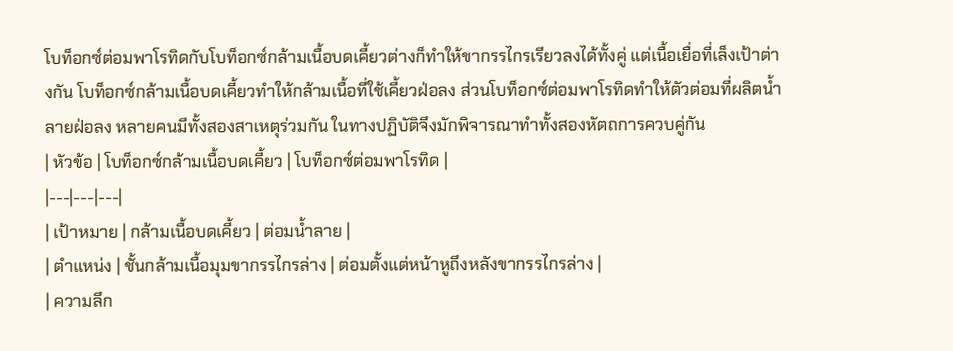โบท็อกซ์ต่อมพาโรทิดกับโบท็อกซ์กล้ามเนื้อบดเคี้ยวต่างก็ทำให้ขากรรไกรเรียวลงได้ทั้งคู่ แต่เนื้อเยื่อที่เล็งเป้าต่างกัน โบท็อกซ์กล้ามเนื้อบดเคี้ยวทำให้กล้ามเนื้อที่ใช้เคี้ยวฝ่อลง ส่วนโบท็อกซ์ต่อมพาโรทิดทำให้ตัวต่อมที่ผลิตน้ำลายฝ่อลง หลายคนมีทั้งสองสาเหตุร่วมกัน ในทางปฏิบัติจึงมักพิจารณาทำทั้งสองหัตถการควบคู่กัน
| หัวข้อ | โบท็อกซ์กล้ามเนื้อบดเคี้ยว | โบท็อกซ์ต่อมพาโรทิด |
|---|---|---|
| เป้าหมาย | กล้ามเนื้อบดเคี้ยว | ต่อมน้ำลาย |
| ตำแหน่ง | ชั้นกล้ามเนื้อมุมขากรรไกรล่าง | ต่อมตั้งแต่หน้าหูถึงหลังขากรรไกรล่าง |
| ความลึก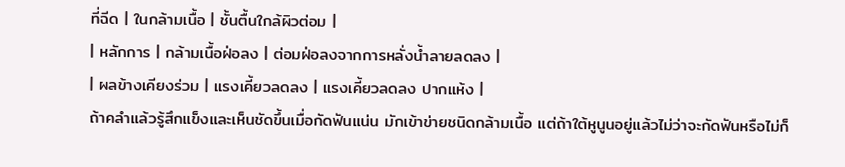ที่ฉีด | ในกล้ามเนื้อ | ชั้นตื้นใกล้ผิวต่อม |
| หลักการ | กล้ามเนื้อฝ่อลง | ต่อมฝ่อลงจากการหลั่งน้ำลายลดลง |
| ผลข้างเคียงร่วม | แรงเคี้ยวลดลง | แรงเคี้ยวลดลง ปากแห้ง |
ถ้าคลำแล้วรู้สึกแข็งและเห็นชัดขึ้นเมื่อกัดฟันแน่น มักเข้าข่ายชนิดกล้ามเนื้อ แต่ถ้าใต้หูนูนอยู่แล้วไม่ว่าจะกัดฟันหรือไม่ก็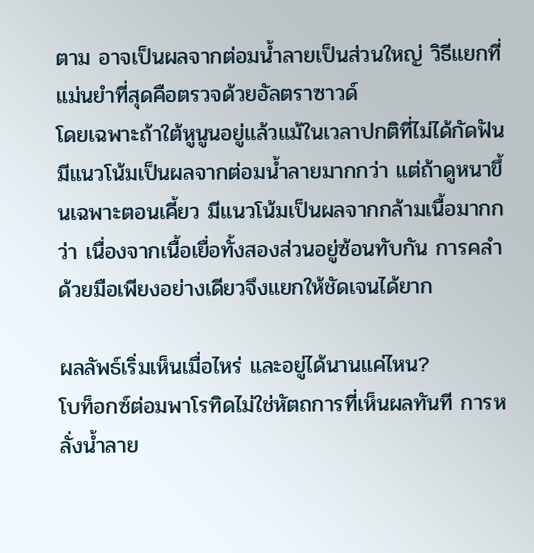ตาม อาจเป็นผลจากต่อมน้ำลายเป็นส่วนใหญ่ วิธีแยกที่แม่นยำที่สุดคือตรวจด้วยอัลตราซาวด์
โดยเฉพาะถ้าใต้หูนูนอยู่แล้วแม้ในเวลาปกติที่ไม่ได้กัดฟัน มีแนวโน้มเป็นผลจากต่อมน้ำลายมากกว่า แต่ถ้าดูหนาขึ้นเฉพาะตอนเคี้ยว มีแนวโน้มเป็นผลจากกล้ามเนื้อมากกว่า เนื่องจากเนื้อเยื่อทั้งสองส่วนอยู่ซ้อนทับกัน การคลำด้วยมือเพียงอย่างเดียวจึงแยกให้ชัดเจนได้ยาก

ผลลัพธ์เริ่มเห็นเมื่อไหร่ และอยู่ได้นานแค่ไหน?
โบท็อกซ์ต่อมพาโรทิดไม่ใช่หัตถการที่เห็นผลทันที การหลั่งน้ำลาย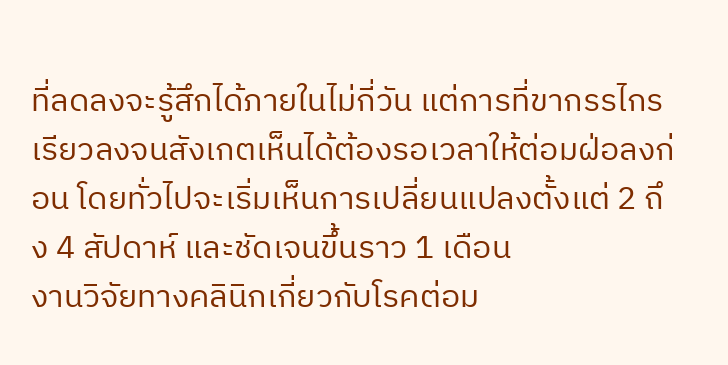ที่ลดลงจะรู้สึกได้ภายในไม่กี่วัน แต่การที่ขากรรไกรเรียวลงจนสังเกตเห็นได้ต้องรอเวลาให้ต่อมฝ่อลงก่อน โดยทั่วไปจะเริ่มเห็นการเปลี่ยนแปลงตั้งแต่ 2 ถึง 4 สัปดาห์ และชัดเจนขึ้นราว 1 เดือน
งานวิจัยทางคลินิกเกี่ยวกับโรคต่อม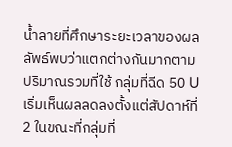น้ำลายที่ศึกษาระยะเวลาของผลลัพธ์พบว่าแตกต่างกันมากตามปริมาณรวมที่ใช้ กลุ่มที่ฉีด 50 U เริ่มเห็นผลลดลงตั้งแต่สัปดาห์ที่ 2 ในขณะที่กลุ่มที่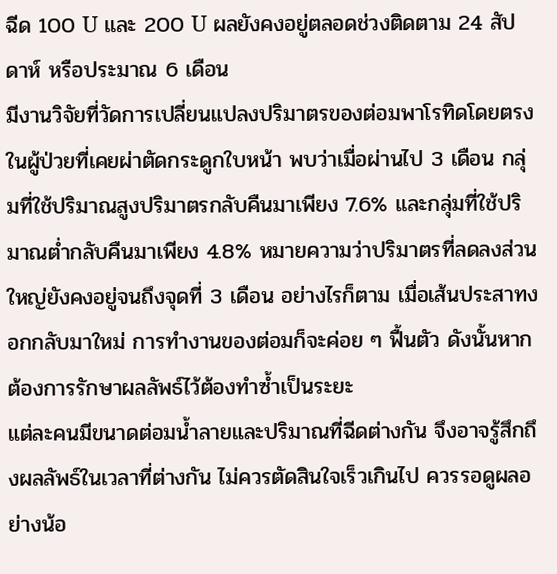ฉีด 100 U และ 200 U ผลยังคงอยู่ตลอดช่วงติดตาม 24 สัปดาห์ หรือประมาณ 6 เดือน
มีงานวิจัยที่วัดการเปลี่ยนแปลงปริมาตรของต่อมพาโรทิดโดยตรงในผู้ป่วยที่เคยผ่าตัดกระดูกใบหน้า พบว่าเมื่อผ่านไป 3 เดือน กลุ่มที่ใช้ปริมาณสูงปริมาตรกลับคืนมาเพียง 7.6% และกลุ่มที่ใช้ปริมาณต่ำกลับคืนมาเพียง 4.8% หมายความว่าปริมาตรที่ลดลงส่วนใหญ่ยังคงอยู่จนถึงจุดที่ 3 เดือน อย่างไรก็ตาม เมื่อเส้นประสาทงอกกลับมาใหม่ การทำงานของต่อมก็จะค่อย ๆ ฟื้นตัว ดังนั้นหากต้องการรักษาผลลัพธ์ไว้ต้องทำซ้ำเป็นระยะ
แต่ละคนมีขนาดต่อมน้ำลายและปริมาณที่ฉีดต่างกัน จึงอาจรู้สึกถึงผลลัพธ์ในเวลาที่ต่างกัน ไม่ควรตัดสินใจเร็วเกินไป ควรรอดูผลอย่างน้อ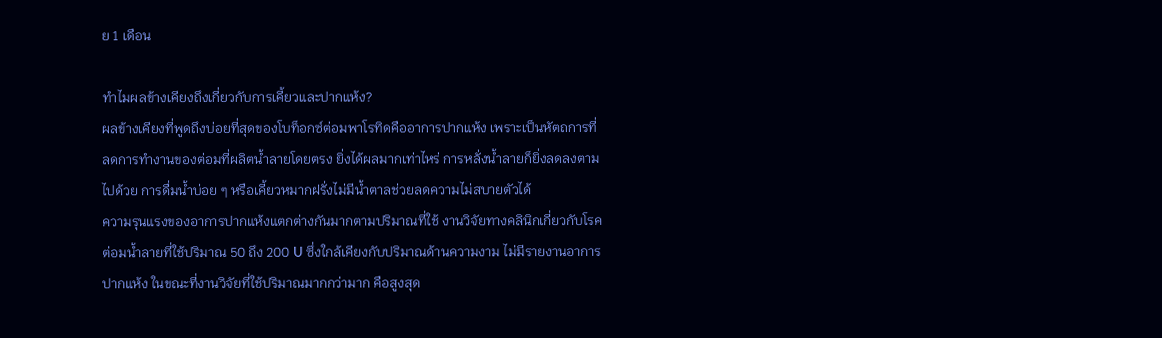ย 1 เดือน

ทำไมผลข้างเคียงถึงเกี่ยวกับการเคี้ยวและปากแห้ง?
ผลข้างเคียงที่พูดถึงบ่อยที่สุดของโบท็อกซ์ต่อมพาโรทิดคืออาการปากแห้ง เพราะเป็นหัตถการที่ลดการทำงานของต่อมที่ผลิตน้ำลายโดยตรง ยิ่งได้ผลมากเท่าไหร่ การหลั่งน้ำลายก็ยิ่งลดลงตามไปด้วย การดื่มน้ำบ่อย ๆ หรือเคี้ยวหมากฝรั่งไม่มีน้ำตาลช่วยลดความไม่สบายตัวได้
ความรุนแรงของอาการปากแห้งแตกต่างกันมากตามปริมาณที่ใช้ งานวิจัยทางคลินิกเกี่ยวกับโรคต่อมน้ำลายที่ใช้ปริมาณ 50 ถึง 200 U ซึ่งใกล้เคียงกับปริมาณด้านความงาม ไม่มีรายงานอาการปากแห้ง ในขณะที่งานวิจัยที่ใช้ปริมาณมากกว่ามาก คือสูงสุด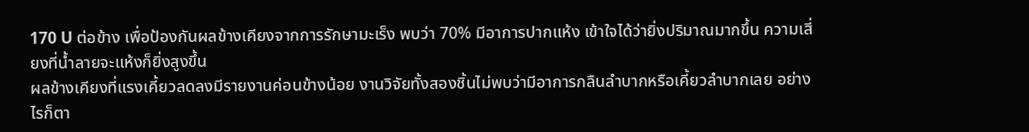170 U ต่อข้าง เพื่อป้องกันผลข้างเคียงจากการรักษามะเร็ง พบว่า 70% มีอาการปากแห้ง เข้าใจได้ว่ายิ่งปริมาณมากขึ้น ความเสี่ยงที่น้ำลายจะแห้งก็ยิ่งสูงขึ้น
ผลข้างเคียงที่แรงเคี้ยวลดลงมีรายงานค่อนข้างน้อย งานวิจัยทั้งสองชิ้นไม่พบว่ามีอาการกลืนลำบากหรือเคี้ยวลำบากเลย อย่างไรก็ตา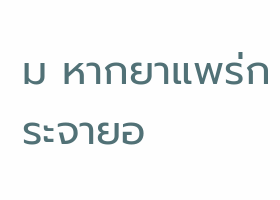ม หากยาแพร่กระจายอ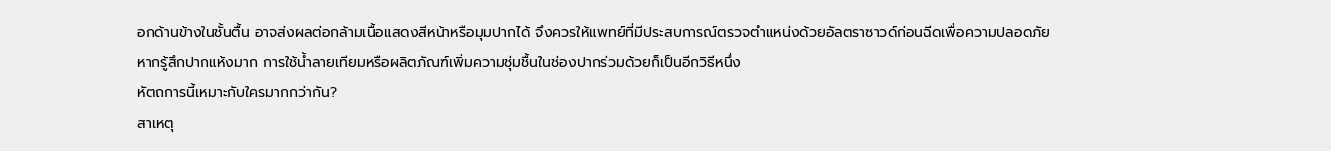อกด้านข้างในชั้นตื้น อาจส่งผลต่อกล้ามเนื้อแสดงสีหน้าหรือมุมปากได้ จึงควรให้แพทย์ที่มีประสบการณ์ตรวจตำแหน่งด้วยอัลตราซาวด์ก่อนฉีดเพื่อความปลอดภัย
หากรู้สึกปากแห้งมาก การใช้น้ำลายเทียมหรือผลิตภัณฑ์เพิ่มความชุ่มชื้นในช่องปากร่วมด้วยก็เป็นอีกวิธีหนึ่ง
หัตถการนี้เหมาะกับใครมากกว่ากัน?
สาเหตุ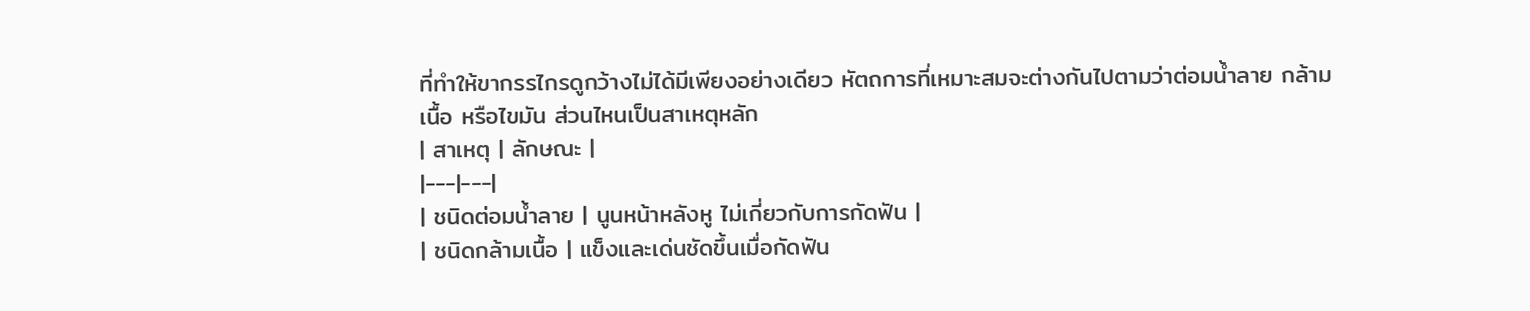ที่ทำให้ขากรรไกรดูกว้างไม่ได้มีเพียงอย่างเดียว หัตถการที่เหมาะสมจะต่างกันไปตามว่าต่อมน้ำลาย กล้ามเนื้อ หรือไขมัน ส่วนไหนเป็นสาเหตุหลัก
| สาเหตุ | ลักษณะ |
|---|---|
| ชนิดต่อมน้ำลาย | นูนหน้าหลังหู ไม่เกี่ยวกับการกัดฟัน |
| ชนิดกล้ามเนื้อ | แข็งและเด่นชัดขึ้นเมื่อกัดฟัน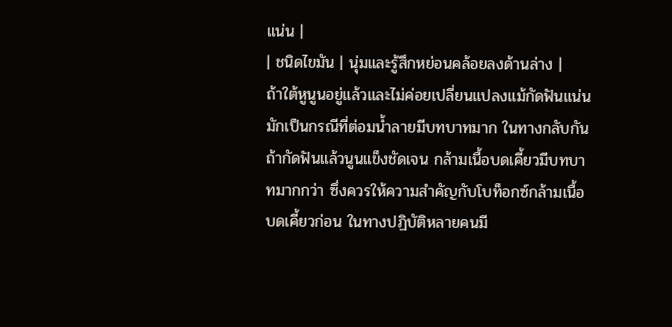แน่น |
| ชนิดไขมัน | นุ่มและรู้สึกหย่อนคล้อยลงด้านล่าง |
ถ้าใต้หูนูนอยู่แล้วและไม่ค่อยเปลี่ยนแปลงแม้กัดฟันแน่น มักเป็นกรณีที่ต่อมน้ำลายมีบทบาทมาก ในทางกลับกัน ถ้ากัดฟันแล้วนูนแข็งชัดเจน กล้ามเนื้อบดเคี้ยวมีบทบาทมากกว่า ซึ่งควรให้ความสำคัญกับโบท็อกซ์กล้ามเนื้อบดเคี้ยวก่อน ในทางปฏิบัติหลายคนมี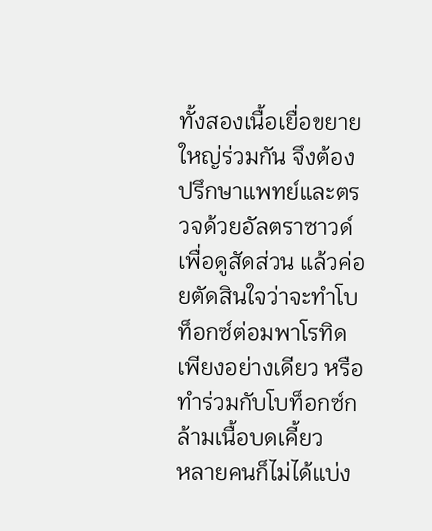ทั้งสองเนื้อเยื่อขยายใหญ่ร่วมกัน จึงต้องปรึกษาแพทย์และตรวจด้วยอัลตราซาวด์เพื่อดูสัดส่วน แล้วค่อยตัดสินใจว่าจะทำโบท็อกซ์ต่อมพาโรทิดเพียงอย่างเดียว หรือทำร่วมกับโบท็อกซ์กล้ามเนื้อบดเคี้ยว
หลายคนก็ไม่ได้แบ่ง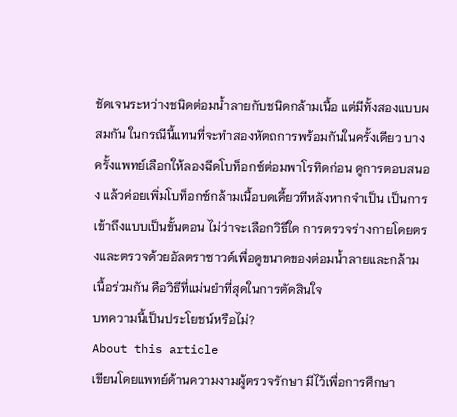ชัดเจนระหว่างชนิดต่อมน้ำลายกับชนิดกล้ามเนื้อ แต่มีทั้งสองแบบผสมกัน ในกรณีนี้แทนที่จะทำสองหัตถการพร้อมกันในครั้งเดียว บางครั้งแพทย์เลือกให้ลองฉีดโบท็อกซ์ต่อมพาโรทิดก่อน ดูการตอบสนอง แล้วค่อยเพิ่มโบท็อกซ์กล้ามเนื้อบดเคี้ยวทีหลังหากจำเป็น เป็นการเข้าถึงแบบเป็นขั้นตอน ไม่ว่าจะเลือกวิธีใด การตรวจร่างกายโดยตรงและตรวจด้วยอัลตราซาวด์เพื่อดูขนาดของต่อมน้ำลายและกล้ามเนื้อร่วมกัน คือวิธีที่แม่นยำที่สุดในการตัดสินใจ
บทความนี้เป็นประโยชน์หรือไม่?
About this article
เขียนโดยแพทย์ด้านความงามผู้ตรวจรักษา มีไว้เพื่อการศึกษา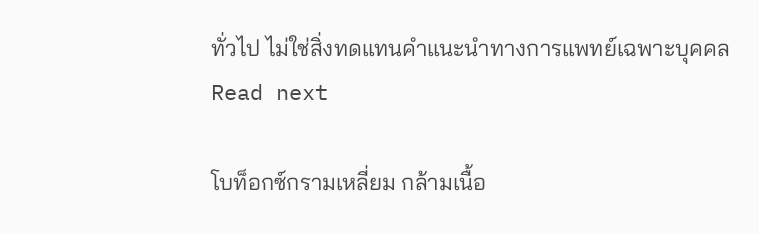ทั่วไป ไม่ใช่สิ่งทดแทนคำแนะนำทางการแพทย์เฉพาะบุคคล
Read next

โบท็อกซ์กรามเหลี่ยม กล้ามเนื้อ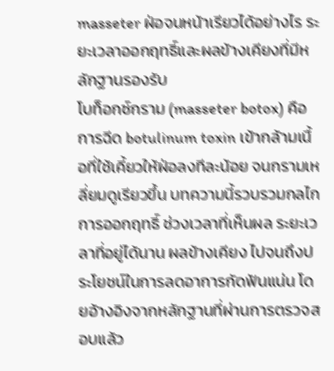masseter ฝ่อจนหน้าเรียวได้อย่างไร ระยะเวลาออกฤทธิ์และผลข้างเคียงที่มีหลักฐานรองรับ
โบท็อกซ์กราม (masseter botox) คือการฉีด botulinum toxin เข้ากล้ามเนื้อที่ใช้เคี้ยวให้ฝ่อลงทีละน้อย จนกรามเหลี่ยมดูเรียวขึ้น บทความนี้รวบรวมกลไกการออกฤทธิ์ ช่วงเวลาที่เห็นผล ระยะเวลาที่อยู่ได้นาน ผลข้างเคียง ไปจนถึงประโยชน์ในการลดอาการกัดฟันแน่น โดยอ้างอิงจากหลักฐานที่ผ่านการตรวจสอบแล้ว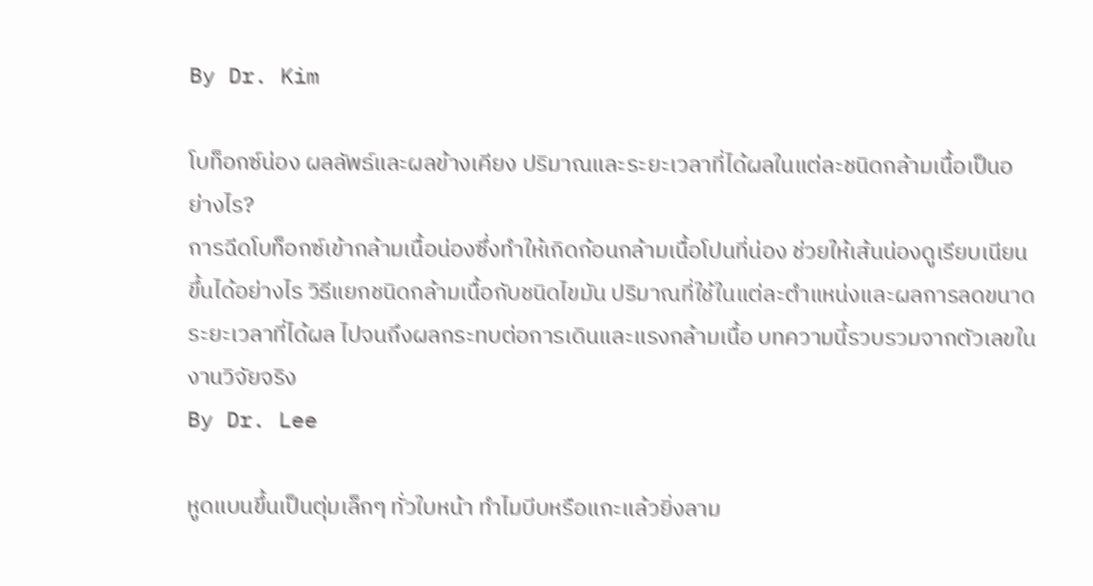By Dr. Kim

โบท็อกซ์น่อง ผลลัพธ์และผลข้างเคียง ปริมาณและระยะเวลาที่ได้ผลในแต่ละชนิดกล้ามเนื้อเป็นอย่างไร?
การฉีดโบท็อกซ์เข้ากล้ามเนื้อน่องซึ่งทำให้เกิดก้อนกล้ามเนื้อโปนที่น่อง ช่วยให้เส้นน่องดูเรียบเนียนขึ้นได้อย่างไร วิธีแยกชนิดกล้ามเนื้อกับชนิดไขมัน ปริมาณที่ใช้ในแต่ละตำแหน่งและผลการลดขนาด ระยะเวลาที่ได้ผล ไปจนถึงผลกระทบต่อการเดินและแรงกล้ามเนื้อ บทความนี้รวบรวมจากตัวเลขในงานวิจัยจริง
By Dr. Lee

หูดแบนขึ้นเป็นตุ่มเล็กๆ ทั่วใบหน้า ทำไมบีบหรือแกะแล้วยิ่งลาม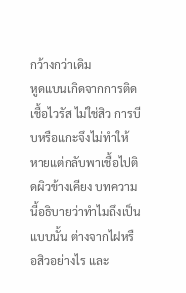กว้างกว่าเดิม
หูดแบนเกิดจากการติดเชื้อไวรัส ไม่ใช่สิว การบีบหรือแกะจึงไม่ทำให้หายแต่กลับพาเชื้อไปติดผิวข้างเคียง บทความนี้อธิบายว่าทำไมถึงเป็นแบบนั้น ต่างจากไฝหรือสิวอย่างไร และ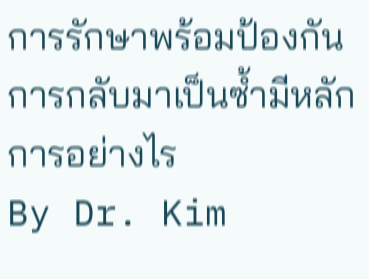การรักษาพร้อมป้องกันการกลับมาเป็นซ้ำมีหลักการอย่างไร
By Dr. Kim